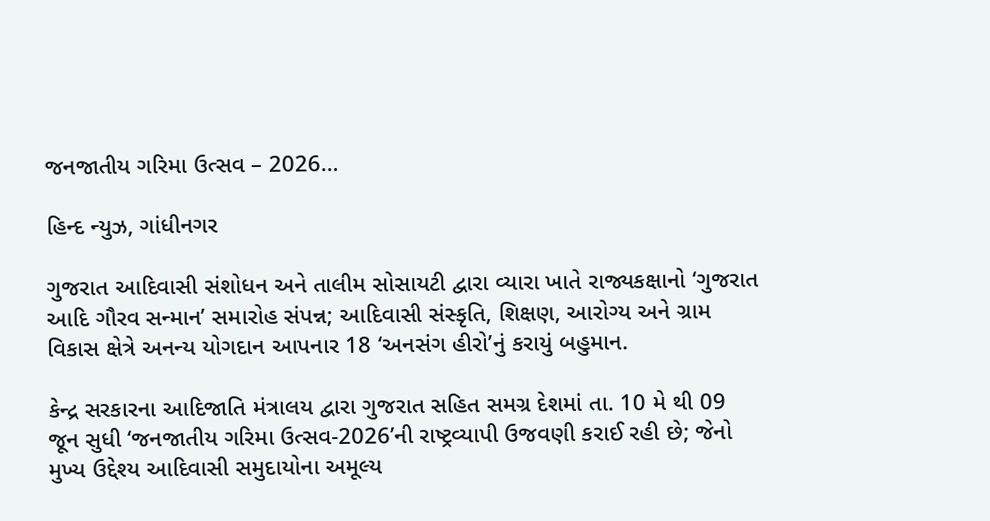જનજાતીય ગરિમા ઉત્સવ – 2026…

હિન્દ ન્યુઝ, ગાંધીનગર

ગુજરાત આદિવાસી સંશોધન અને તાલીમ સોસાયટી દ્વારા વ્યારા ખાતે રાજ્યકક્ષાનો ‘ગુજરાત આદિ ગૌરવ સન્માન’ સમારોહ સંપન્ન; આદિવાસી સંસ્કૃતિ, શિક્ષણ, આરોગ્ય અને ગ્રામ વિકાસ ક્ષેત્રે અનન્ય યોગદાન આપનાર 18 ‘અનસંગ હીરો’નું કરાયું બહુમાન.

કેન્દ્ર સરકારના આદિજાતિ મંત્રાલય દ્વારા ગુજરાત સહિત સમગ્ર દેશમાં તા. 10 મે થી 09 જૂન સુધી ‘જનજાતીય ગરિમા ઉત્સવ-2026’ની રાષ્ટ્રવ્યાપી ઉજવણી કરાઈ રહી છે; જેનો મુખ્ય ઉદ્દેશ્ય આદિવાસી સમુદાયોના અમૂલ્ય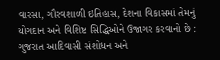વારસા, ગૌરવશાળી ઇતિહાસ, દેશના વિકાસમાં તેમનું યોગદાન અને વિશિષ્ટ સિદ્ધિઓને ઉજાગર કરવાનો છે : ગુજરાત આદિવાસી સંશોધન અને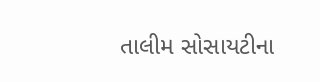તાલીમ સોસાયટીના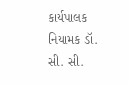કાર્યપાલક નિયામક ડૉ. સી. સી.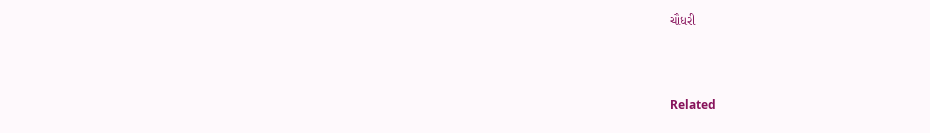ચૌધરી



Related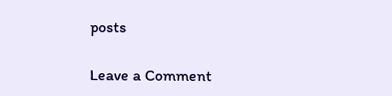posts

Leave a Comment